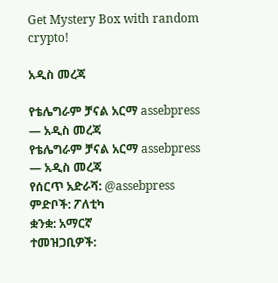Get Mystery Box with random crypto!

አዲስ መረጃ

የቴሌግራም ቻናል አርማ assebpress — አዲስ መረጃ
የቴሌግራም ቻናል አርማ assebpress — አዲስ መረጃ
የሰርጥ አድራሻ: @assebpress
ምድቦች: ፖለቲካ
ቋንቋ: አማርኛ
ተመዝጋቢዎች: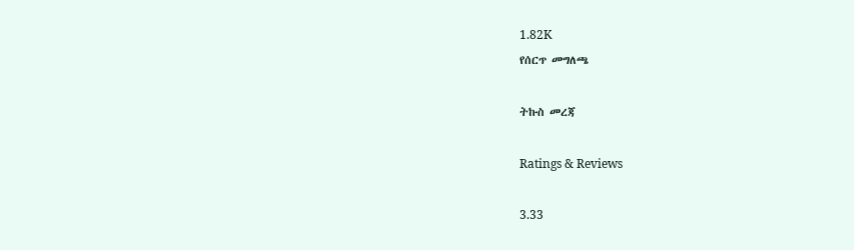1.82K
የሰርጥ መግለጫ

ትኩስ መረጃ

Ratings & Reviews

3.33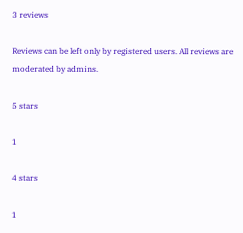3 reviews

Reviews can be left only by registered users. All reviews are moderated by admins.

5 stars

1

4 stars

1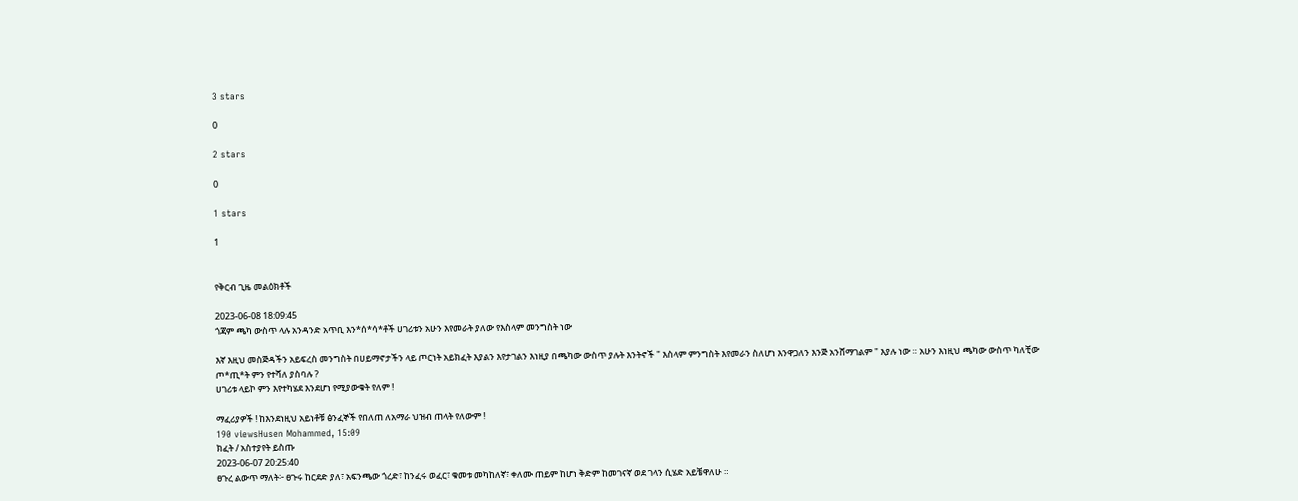3 stars

0

2 stars

0

1 stars

1


የቅርብ ጊዜ መልዕክቶች

2023-06-08 18:09:45
ጎጃም ጫካ ውስጥ ላሉ አንዳንድ አጥቢ እን*ሰ*ሳ*ቶች ሀገሪቱን አሁን እየመራት ያለው የእስላም መንግስት ነው

እኛ እዚህ መስጅዳችን አይፍረስ መንግስት በሀይማኖታችን ላይ ጦርነት አይክፈት እያልን እየታገልን እነዚያ በጫካው ውስጥ ያሉት እንትኖች " እስላም ምንግስት እየመራን ስለሆነ እንዋጋለን እንጅ አንሸማገልም " እያሉ ነው ። አሁን እነዚህ ጫካው ውስጥ ካለቺው ጦ*ጢ*ት ምን የተሻለ ያስባሉ ?
ሀገሪቱ ላይኮ ምን እየተካሄደ እንደሆነ የሚያውቁት የለም !

ማፈሪያዎች ! ከእንደነዚህ አይነቶቹ ፅንፈኞች የበለጠ ለአማራ ህዝብ ጠላት የለውም !
190 viewsHusen Mohammed, 15:09
ክፈት / አስተያየት ይስጡ
2023-06-07 20:25:40
ፀጉረ ልውጥ ማለት፦ ፀጉሩ ከርደድ ያለ፣ አፍንጫው ጎረድ፣ ከንፈሩ ወፈር፣ ቁመቱ መካከለኛ፣ ቀለሙ ጠይም ከሆነ ቅድም ከመገናኛ ወደ ገላን ሲሄድ አይቼዋለሁ ።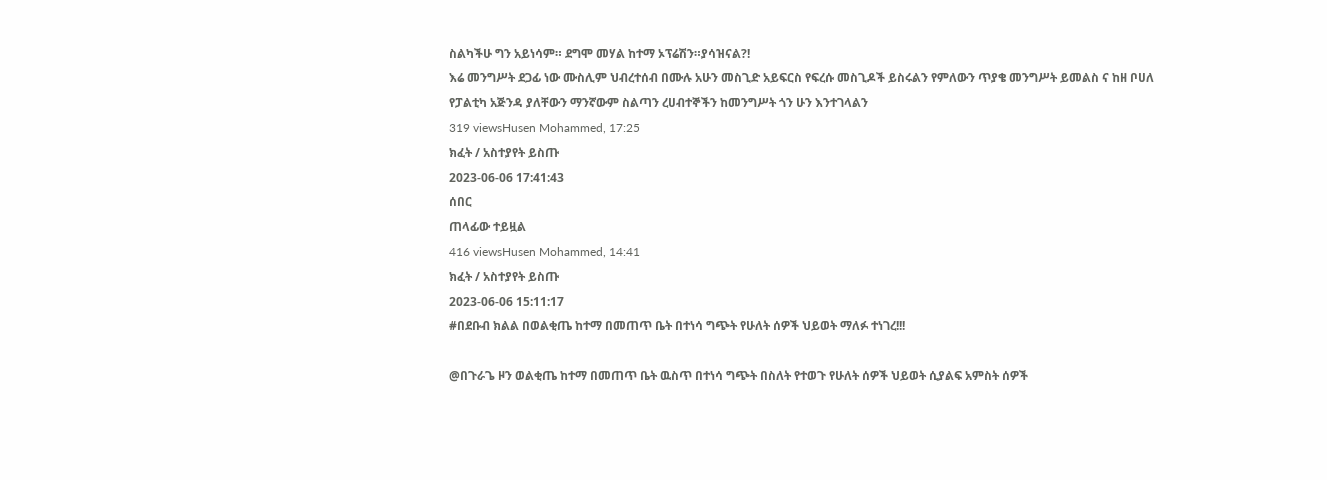ስልካችሁ ግን አይነሳም። ደግሞ መሃል ከተማ ኦፕሬሽን።ያሳዝናል?!
እሬ መንግሥት ደጋፊ ነው ሙስሊም ህብረተሰብ በሙሉ አሁን መስጊድ አይፍርስ የፍረሱ መስጊዶች ይስሩልን የምለውን ጥያቄ መንግሥት ይመልስ ና ከዘ ቦሀለ የፓልቲካ አጅንዳ ያለቸውን ማንኛውም ስልጣን ረሀብተኞችን ከመንግሥት ጎን ሁን እንተገላልን
319 viewsHusen Mohammed, 17:25
ክፈት / አስተያየት ይስጡ
2023-06-06 17:41:43
ሰበር
ጠላፊው ተይዟል
416 viewsHusen Mohammed, 14:41
ክፈት / አስተያየት ይስጡ
2023-06-06 15:11:17
#በደቡብ ክልል በወልቂጤ ከተማ በመጠጥ ቤት በተነሳ ግጭት የሁለት ሰዎች ህይወት ማለፉ ተነገረ!!!

@በጉራጌ ዞን ወልቂጤ ከተማ በመጠጥ ቤት ዉስጥ በተነሳ ግጭት በስለት የተወጉ የሁለት ሰዎች ህይወት ሲያልፍ አምስት ሰዎች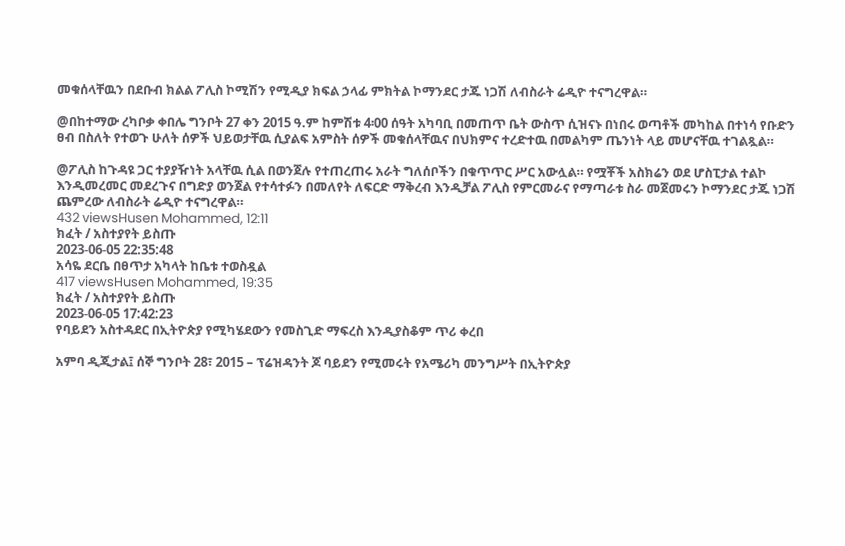መቁሰላቸዉን በደቡብ ክልል ፖሊስ ኮሚሽን የሚዲያ ክፍል ኃላፊ ምክትል ኮማንደር ታጁ ነጋሽ ለብስራት ሬዲዮ ተናግረዋል።

@በከተማው ረካቦቃ ቀበሌ ግንቦት 27 ቀን 2015 ዓ.ም ከምሽቱ 4፡00 ሰዓት አካባቢ በመጠጥ ቤት ውስጥ ሲዝናኑ በነበሩ ወጣቶች መካከል በተነሳ የቡድን ፀብ በስለት የተወጉ ሁለት ሰዎች ህይወታቸዉ ሲያልፍ አምስት ሰዎች መቁሰላቸዉና በህክምና ተረድተዉ በመልካም ጤንነት ላይ መሆናቸዉ ተገልጿል።

@ፖሊስ ከጉዳዩ ጋር ተያያዥነት አላቸዉ ሲል በወንጀሉ የተጠረጠሩ አራት ግለሰቦችን በቁጥጥር ሥር አውሏል። የሟቾች አስክሬን ወደ ሆስፒታል ተልኮ እንዲመረመር መደረጉና በግድያ ወንጀል የተሳተፉን በመለየት ለፍርድ ማቅረብ እንዲቻል ፖሊስ የምርመራና የማጣራቱ ስራ መጀመሩን ኮማንደር ታጁ ነጋሽ ጨምረው ለብስራት ሬዲዮ ተናግረዋል።
432 viewsHusen Mohammed, 12:11
ክፈት / አስተያየት ይስጡ
2023-06-05 22:35:48
አሳዬ ደርቤ በፀጥታ አካላት ከቤቱ ተወስዷል
417 viewsHusen Mohammed, 19:35
ክፈት / አስተያየት ይስጡ
2023-06-05 17:42:23
የባይደን አስተዳደር በኢትዮጵያ የሚካሄደውን የመስጊድ ማፍረስ እንዲያስቆም ጥሪ ቀረበ

አምባ ዲጂታል፤ ሰኞ ግንቦት 28፣ 2015 – ፕሬዝዳንት ጆ ባይደን የሚመሩት የአሜሪካ መንግሥት በኢትዮጵያ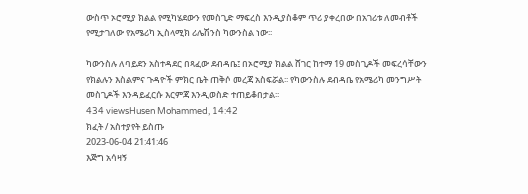ውስጥ ኦሮሚያ ክልል የሚካሄደውን የመስጊድ ማፍረስ እንዲያስቆም ጥሪ ያቀረበው በአገሪቱ ለመብቶች የሚታገለው የአሜሪካ ኢስላሚክ ሪሌሽንስ ካውንስል ነው፡፡

ካውንስሉ ለባይደን አስተዳደር በጻፈው ደብዳቤ፤ በኦሮሚያ ክልል ሸገር ከተማ 19 መስጊዶች መፍረሳቸውን የክልሉን እስልምና ጉዳዮች ምክር ቤት ጠቅሶ መረጃ አስፍሯል፡፡ የካውንስሉ ደብዳቤ የአሜሪካ መንግሥት መስጊዶች እንዳይፈርሱ እርምጃ እንዲወስድ ተጠይቆበታል፡፡
434 viewsHusen Mohammed, 14:42
ክፈት / አስተያየት ይስጡ
2023-06-04 21:41:46
እጅግ አሳዛኝ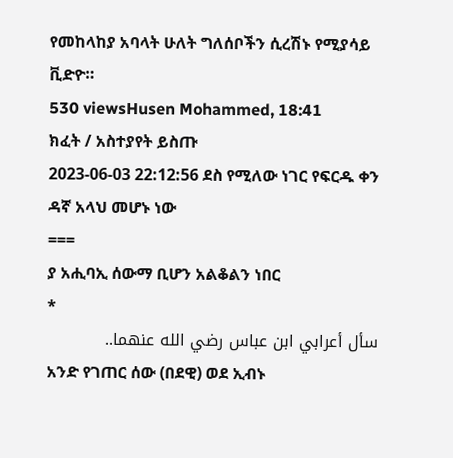የመከላከያ አባላት ሁለት ግለሰቦችን ሲረሽኑ የሚያሳይ ቪድዮ።
530 viewsHusen Mohammed, 18:41
ክፈት / አስተያየት ይስጡ
2023-06-03 22:12:56 ደስ የሚለው ነገር የፍርዱ ቀን ዳኛ አላህ መሆኑ ነው
===
ያ አሒባኢ ሰውማ ቢሆን አልቆልን ነበር
*
سأل أعرابي ابن عباس رضي الله عنهما..
አንድ የገጠር ሰው (በደዊ) ወደ ኢብኑ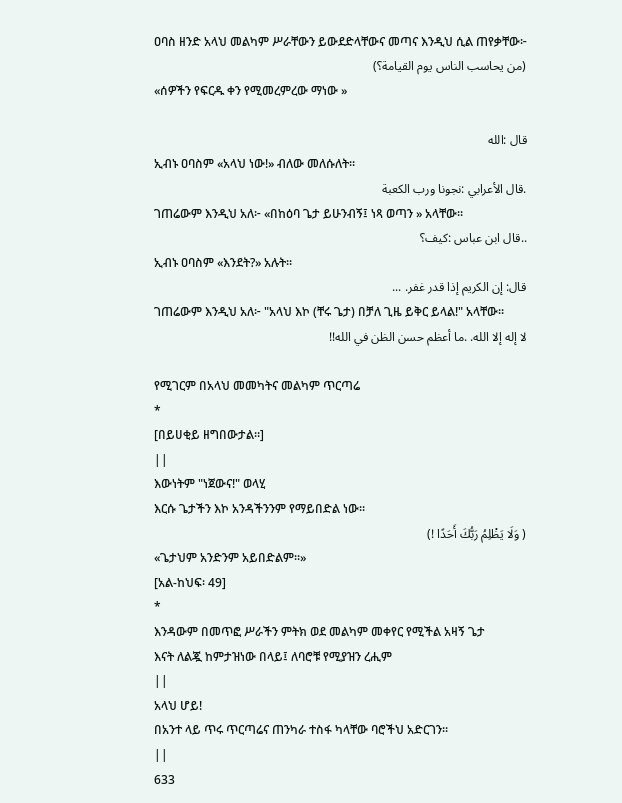ዐባስ ዘንድ አላህ መልካም ሥራቸውን ይውደድላቸውና መጣና እንዲህ ሲል ጠየቃቸው፦
(من يحاسب الناس يوم القيامة؟)
«ሰዎችን የፍርዱ ቀን የሚመረምረው ማነው »

قال :الله
ኢብኑ ዐባስም «አላህ ነው!» ብለው መለሱለት።
.قال الأعرابي :نجونا ورب الكعبة
ገጠሬውም እንዲህ አለ፦ «በከዕባ ጌታ ይሁንብኝ፤ ነጻ ወጣን » አላቸው።
..قال ابن عباس :كيف؟
ኢብኑ ዐባስም «እንደት?» አሉት።
قال: إن الكريم إذا قدر غفر. ...
ገጠሬውም እንዲህ አለ፦ "አላህ እኮ (ቸሩ ጌታ) በቻለ ጊዜ ይቅር ይላል!" አላቸው።
لا إله إلا الله. .ما أعظم حسن الظن في الله!!

የሚገርም በአላህ መመካትና መልካም ጥርጣሬ
*
[በይሀቂይ ዘግበውታል።]
||
እውነትም "ነጀውና!" ወላሂ
እርሱ ጌታችን እኮ አንዳችንንም የማይበድል ነው።
( وَلَا يَظْلِمُ رَبُّكَ أَحَدًا !)
«ጌታህም አንድንም አይበድልም።»
[አል-ከህፍ፡ 49]
*
እንዳውም በመጥፎ ሥራችን ምትክ ወደ መልካም መቀየር የሚችል አዛኝ ጌታ
እናት ለልጇ ከምታዝነው በላይ፤ ለባሮቹ የሚያዝን ረሒም
||
አላህ ሆይ!
በአንተ ላይ ጥሩ ጥርጣሬና ጠንካራ ተስፋ ካላቸው ባሮችህ አድርገን።
||
633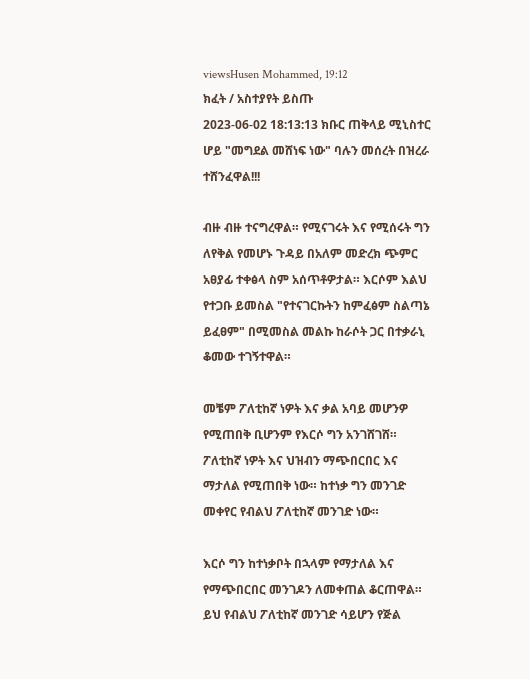viewsHusen Mohammed, 19:12
ክፈት / አስተያየት ይስጡ
2023-06-02 18:13:13 ክቡር ጠቅላይ ሚኒስተር ሆይ "መግደል መሸነፍ ነው" ባሉን መሰረት በዝረራ ተሸንፈዋል!!!

ብዙ ብዙ ተናግረዋል። የሚናገሩት እና የሚሰሩት ግን ለየቅል የመሆኑ ጉዳይ በአለም መድረክ ጭምር አፀያፊ ተቀፅላ ስም አሰጥቶዎታል። እርሶም እልህ የተጋቡ ይመስል "የተናገርኩትን ከምፈፅም ስልጣኔ ይፈፀም" በሚመስል መልኩ ከራሶት ጋር በተቃራኒ ቆመው ተገኝተዋል።

መቼም ፖለቲከኛ ነዎት እና ቃል አባይ መሆንዎ የሚጠበቅ ቢሆንም የእርሶ ግን አንገሸገሸ። ፖለቲከኛ ነዎት እና ህዝብን ማጭበርበር እና ማታለል የሚጠበቅ ነው። ከተነቃ ግን መንገድ መቀየር የብልህ ፖለቲከኛ መንገድ ነው።

እርሶ ግን ከተነቃቦት በኋላም የማታለል እና የማጭበርበር መንገዶን ለመቀጠል ቆርጠዋል። ይህ የብልህ ፖለቲከኛ መንገድ ሳይሆን የጅል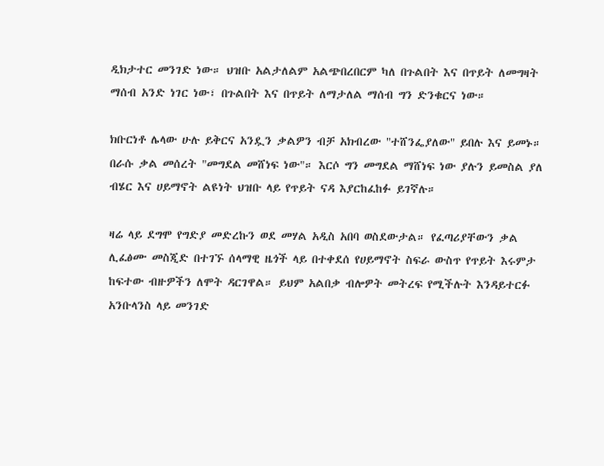ዲክታተር መንገድ ነው። ህዝቡ አልታለልም አልጭበረበርም ካለ በጉልበት እና በጥይት ለመግዛት ማሰብ አንድ ነገር ነው፣ በጉልበት እና በጥይት ለማታለል ማሰብ ግን ድንቁርና ነው።

ክቡርነቶ ሌላው ሁሉ ይቅርና አንዷን ቃልዎን ብቻ አክብረው "ተሸንፌያለው" ይበሉ እና ይመኑ። በራሱ ቃል መሰረት "መግደል መሸነፍ ነው"። እርሶ ግን መግደል ማሸነፍ ነው ያሉን ይመስል ያለ ብሄር እና ሀይማኖት ልዩነት ህዝቡ ላይ የጥይት ናዳ እያርከፈከፉ ይገኛሉ።

ዛሬ ላይ ደግሞ የግድያ መድረኩን ወደ መሃል አዲስ አበባ ወስደውታል። የፈጣሪያቸውን ቃል ሊፈፅሙ መስጂድ በተገኙ ሰላማዊ ዜጎች ላይ በተቀደሰ የሀይማኖት ስፍራ ውስጥ የጥይት እሩምታ ከፍተው ብዙዎችን ለሞት ዳርገዋል። ይህም አልበቃ ብሎዎት መትረፍ የሚችሉት እንዳይተርፉ አንቡላንስ ላይ መንገድ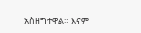አስዘግተዋል። እናም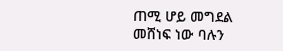ጠሚ ሆይ መግደል መሸነፍ ነው ባሉን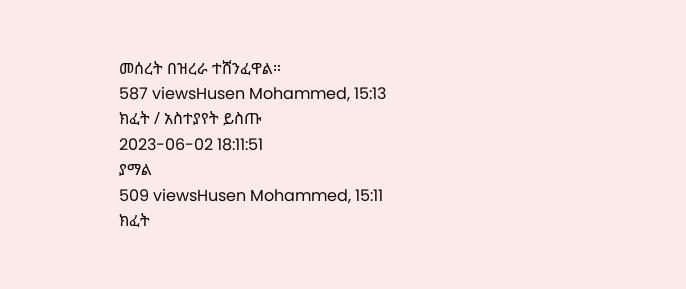መሰረት በዝረራ ተሸንፈዋል።
587 viewsHusen Mohammed, 15:13
ክፈት / አስተያየት ይስጡ
2023-06-02 18:11:51
ያማል
509 viewsHusen Mohammed, 15:11
ክፈት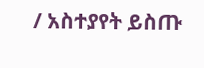/ አስተያየት ይስጡ